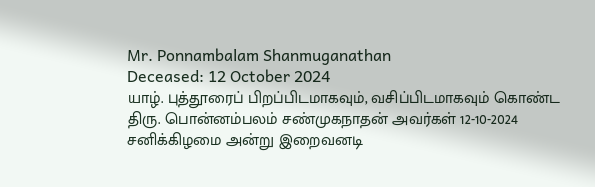Mr. Ponnambalam Shanmuganathan
Deceased: 12 October 2024
யாழ். புத்தூரைப் பிறப்பிடமாகவும், வசிப்பிடமாகவும் கொண்ட திரு. பொன்னம்பலம் சண்முகநாதன் அவர்கள் 12-10-2024 சனிக்கிழமை அன்று இறைவனடி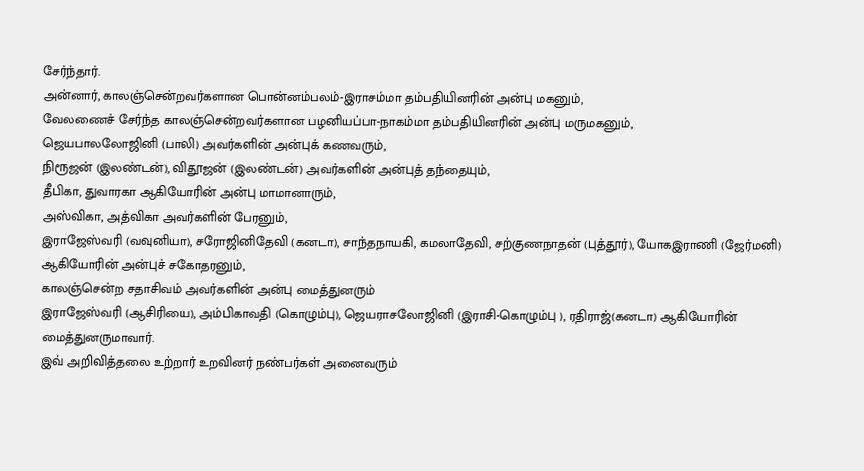சேர்ந்தார்.
அன்னார், காலஞ்சென்றவர்களான பொன்னம்பலம்-இராசம்மா தம்பதியினரின் அன்பு மகனும்,
வேலணைச் சேர்ந்த காலஞ்சென்றவர்களான பழனியப்பா-நாகம்மா தம்பதியினரின் அன்பு மருமகனும்,
ஜெயபாலலோஜினி (பாலி) அவர்களின் அன்புக் கணவரும்,
நிரூஜன் (இலண்டன்), விதூஜன் (இலண்டன்) அவர்களின் அன்புத் தந்தையும்,
தீபிகா, துவாரகா ஆகியோரின் அன்பு மாமானாரும்,
அஸ்விகா, அத்விகா அவர்களின் பேரனும்,
இராஜேஸ்வரி (வவுனியா), சரோஜினிதேவி (கனடா), சாந்தநாயகி, கமலாதேவி, சற்குணநாதன் (புத்தூர்), யோகஇராணி (ஜேர்மனி) ஆகியோரின் அன்புச் சகோதரனும்,
காலஞ்சென்ற சதாசிவம் அவர்களின் அன்பு மைத்துனரும்
இராஜேஸ்வரி (ஆசிரியை), அம்பிகாவதி (கொழும்பு), ஜெயராசலோஜினி (இராசி-கொழும்பு ), ரதிராஜ்(கனடா) ஆகியோரின் மைத்துனருமாவார்.
இவ் அறிவித்தலை உற்றார் உறவினர் நண்பர்கள் அனைவரும்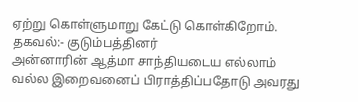ஏற்று கொள்ளுமாறு கேட்டு கொள்கிறோம்.
தகவல்:- குடும்பத்தினர்
அன்னாரின் ஆத்மா சாந்தியடைய எல்லாம் வல்ல இறைவனைப் பிராத்திப்பதோடு அவரது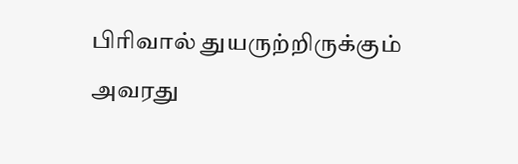பிரிவால் துயருற்றிருக்கும் அவரது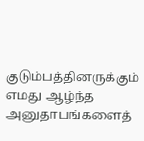குடும்பத்தினருக்கும் எமது ஆழ்ந்த அனுதாபங்களைத்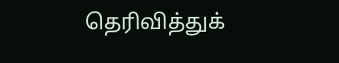தெரிவித்துக்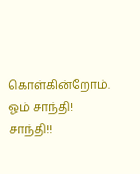கொள்கின்றோம்.
ஓம் சாந்தி! சாந்தி!!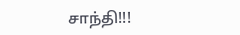சாந்தி!!!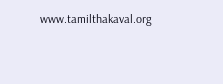www.tamilthakaval.org